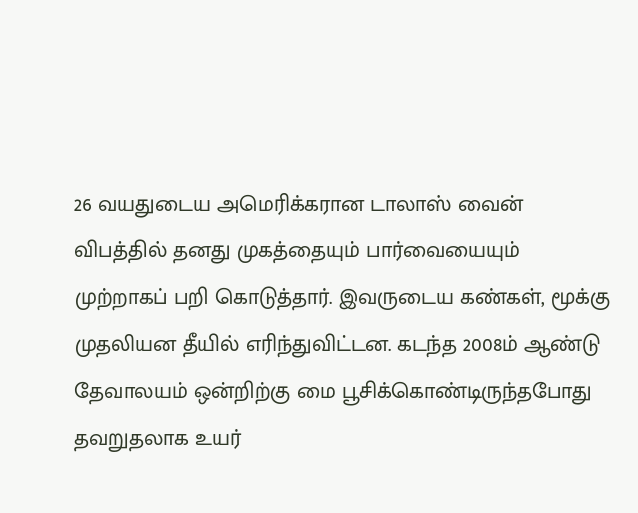26 வயதுடைய அமெரிக்கரான டாலாஸ் வைன் விபத்தில் தனது முகத்தையும் பார்வையையும் முற்றாகப் பறி கொடுத்தார். இவருடைய கண்கள், மூக்கு முதலியன தீயில் எரிந்துவிட்டன. கடந்த 2008ம் ஆண்டு தேவாலயம் ஒன்றிற்கு மை பூசிக்கொண்டிருந்தபோது தவறுதலாக உயர்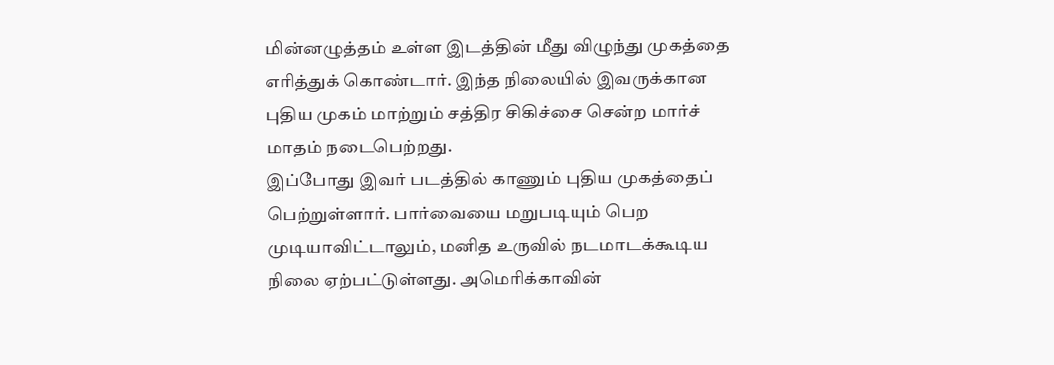மின்னழுத்தம் உள்ள இடத்தின் மீது விழுந்து முகத்தை எரித்துக் கொண்டார். இந்த நிலையில் இவருக்கான புதிய முகம் மாற்றும் சத்திர சிகிச்சை சென்ற மார்ச் மாதம் நடைபெற்றது.
இப்போது இவர் படத்தில் காணும் புதிய முகத்தைப் பெற்றுள்ளார். பார்வையை மறுபடியும் பெற முடியாவிட்டாலும், மனித உருவில் நடமாடக்கூடிய நிலை ஏற்பட்டுள்ளது. அமெரிக்காவின்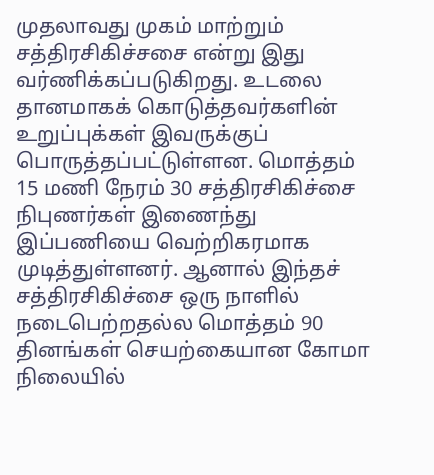முதலாவது முகம் மாற்றும் சத்திரசிகிச்சசை என்று இது வர்ணிக்கப்படுகிறது. உடலை தானமாகக் கொடுத்தவர்களின் உறுப்புக்கள் இவருக்குப் பொருத்தப்பட்டுள்ளன. மொத்தம் 15 மணி நேரம் 30 சத்திரசிகிச்சை நிபுணர்கள் இணைந்து இப்பணியை வெற்றிகரமாக முடித்துள்ளனர். ஆனால் இந்தச் சத்திரசிகிச்சை ஒரு நாளில் நடைபெற்றதல்ல மொத்தம் 90 தினங்கள் செயற்கையான கோமா நிலையில்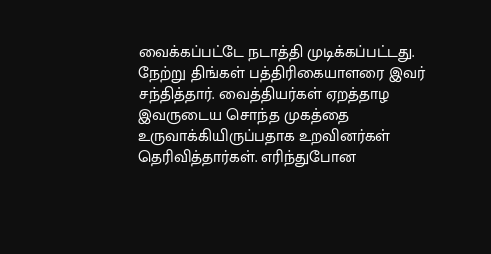வைக்கப்பட்டே நடாத்தி முடிக்கப்பட்டது. நேற்று திங்கள் பத்திரிகையாளரை இவர் சந்தித்தார். வைத்தியர்கள் ஏறத்தாழ இவருடைய சொந்த முகத்தை உருவாக்கியிருப்பதாக உறவினர்கள் தெரிவித்தார்கள். எரிந்துபோன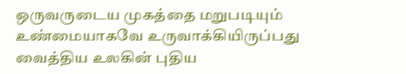ஒருவருடைய முகத்தை மறுபடியும் உண்மையாகவே உருவாக்கியிருப்பது வைத்திய உலகின் புதிய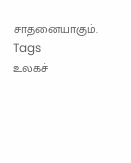சாதனையாகும்.
Tags
உலகச்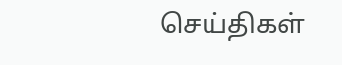செய்திகள்